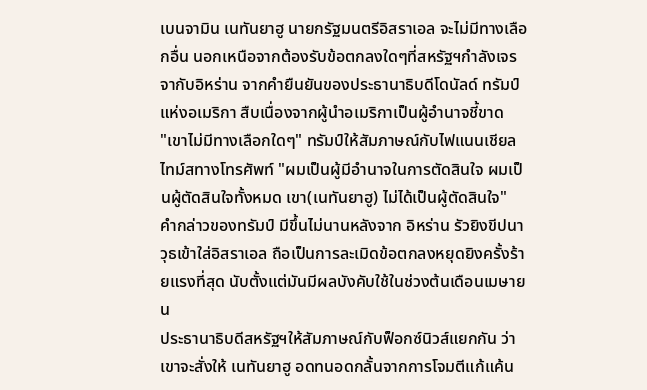เบนจามิน เนทันยาฮู นายกรัฐมนตรีอิสราเอล จะไม่มีทางเลือกอื่น นอกเหนือจากต้องรับข้อตกลงใดๆที่สหรัฐฯกำลังเจรจากับอิหร่าน จากคำยืนยันของประธานาธิบดีโดนัลด์ ทรัมป์ แห่งอเมริกา สืบเนื่องจากผู้นำอเมริกาเป็นผู้อำนาจชี้ขาด
"เขาไม่มีทางเลือกใดๆ" ทรัมป์ให้สัมภาษณ์กับไฟแนนเชียลไทม์สทางโทรศัพท์ "ผมเป็นผู้มีอำนาจในการตัดสินใจ ผมเป็นผู้ตัดสินใจทั้งหมด เขา(เนทันยาฮู) ไม่ได้เป็นผู้ตัดสินใจ"
คำกล่าวของทรัมป์ มีขึ้นไม่นานหลังจาก อิหร่าน รัวยิงขีปนาวุธเข้าใส่อิสราเอล ถือเป็นการละเมิดข้อตกลงหยุดยิงครั้งร้ายแรงที่สุด นับตั้งแต่มันมีผลบังคับใช้ในช่วงต้นเดือนเมษายน
ประธานาธิบดีสหรัฐฯให้สัมภาษณ์กับฟ็อกซ์นิวส์แยกกัน ว่าเขาจะสั่งให้ เนทันยาฮู อดทนอดกลั้นจากการโจมตีแก้แค้น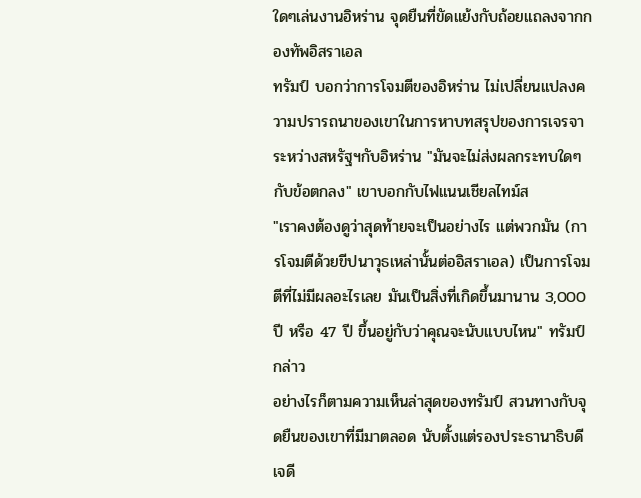ใดๆเล่นงานอิหร่าน จุดยืนที่ขัดแย้งกับถ้อยแถลงจากกองทัพอิสราเอล
ทรัมป์ บอกว่าการโจมตีของอิหร่าน ไม่เปลี่ยนแปลงความปรารถนาของเขาในการหาบทสรุปของการเจรจาระหว่างสหรัฐฯกับอิหร่าน "มันจะไม่ส่งผลกระทบใดๆกับข้อตกลง" เขาบอกกับไฟแนนเชียลไทม์ส
"เราคงต้องดูว่าสุดท้ายจะเป็นอย่างไร แต่พวกมัน (การโจมตีด้วยขีปนาวุธเหล่านั้นต่ออิสราเอล) เป็นการโจมตีที่ไม่มีผลอะไรเลย มันเป็นสิ่งที่เกิดขึ้นมานาน 3,000 ปี หรือ 47 ปี ขึ้นอยู่กับว่าคุณจะนับแบบไหน" ทรัมป์กล่าว
อย่างไรก็ตามความเห็นล่าสุดของทรัมป์ สวนทางกับจุดยืนของเขาที่มีมาตลอด นับตั้งแต่รองประธานาธิบดีเจดี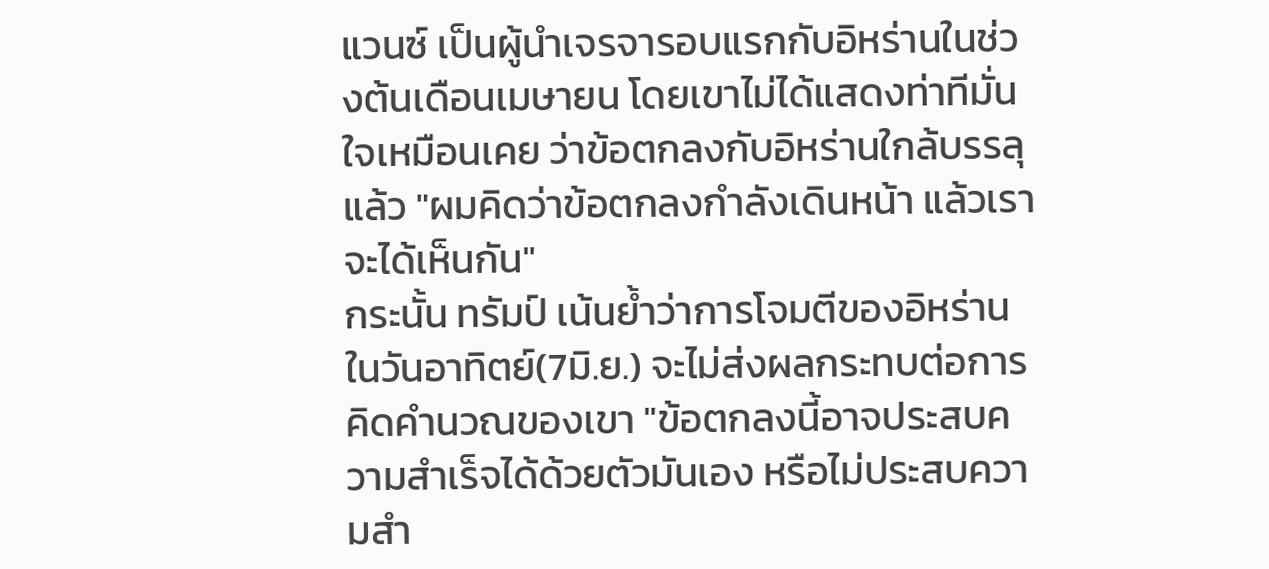แวนซ์ เป็นผู้นำเจรจารอบแรกกับอิหร่านในช่วงต้นเดือนเมษายน โดยเขาไม่ได้แสดงท่าทีมั่นใจเหมือนเคย ว่าข้อตกลงกับอิหร่านใกล้บรรลุแล้ว "ผมคิดว่าข้อตกลงกำลังเดินหน้า แล้วเราจะได้เห็นกัน"
กระนั้น ทรัมป์ เน้นย้ำว่าการโจมตีของอิหร่านในวันอาทิตย์(7มิ.ย.) จะไม่ส่งผลกระทบต่อการคิดคำนวณของเขา "ข้อตกลงนี้อาจประสบความสำเร็จได้ด้วยตัวมันเอง หรือไม่ประสบความสำ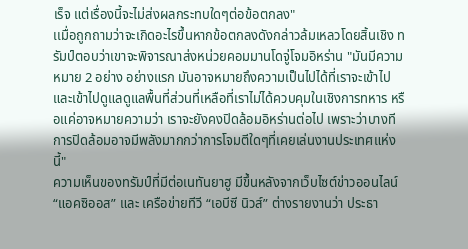เร็จ แต่เรื่องนี้จะไม่ส่งผลกระทบใดๆต่อข้อตกลง"
เเมื่อถูกถามว่าจะเกิดอะไรขึ้นหากข้อตกลงดังกล่าวล้มเหลวโดยสิ้นเชิง ทรัมป์ตอบว่าเขาจะพิจารณาส่งหน่วยคอมมานโดจู่โจมอิหร่าน "มันมีความหมาย 2 อย่าง อย่างแรก มันอาจหมายถึงความเป็นไปได้ที่เราจะเข้าไปและเข้าไปดูแลดูแลพื้นที่ส่วนที่เหลือที่เราไม่ได้ควบคุมในเชิงการทหาร หรือแค่อาจหมายความว่า เราจะยังคงปิดล้อมอิหร่านต่อไป เพราะว่าบางทีการปิดล้อมอาจมีพลังมากกว่าการโจมตีใดๆที่เคยเล่นงานประเทศแห่งนี้"
ความเห็นของทรัมป์ที่มีต่อเนทันยาฮู มีขึ้นหลังจากเว็บไซต์ข่าวออนไลน์ “แอคซิออส” และ เครือข่ายทีวี “เอบีซี นิวส์” ต่างรายงานว่า ประธา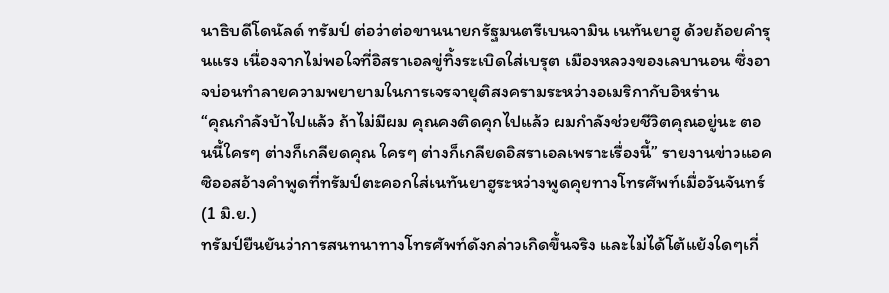นาธิบดีโดนัลด์ ทรัมป์ ต่อว่าต่อขานนายกรัฐมนตรีเบนจามิน เนทันยาฮู ด้วยถ้อยคำรุนแรง เนื่องจากไม่พอใจที่อิสราเอลขู่ทิ้งระเบิดใส่เบรุต เมืองหลวงของเลบานอน ซึ่งอาจบ่อนทำลายความพยายามในการเจรจายุติสงครามระหว่างอเมริกากับอิหร่าน
“คุณกำลังบ้าไปแล้ว ถ้าไม่มีผม คุณคงติดคุกไปแล้ว ผมกำลังช่วยชีวิตคุณอยู่นะ ตอนนี้ใครๆ ต่างก็เกลียดคุณ ใครๆ ต่างก็เกลียดอิสราเอลเพราะเรื่องนี้” รายงานข่าวแอคซิออสอ้างคำพูดที่ทรัมป์ตะคอกใส่เนทันยาฮูระหว่างพูดคุยทางโทรศัพท์เมื่อวันจันทร์(1 มิ.ย.)
ทรัมป์ยืนยันว่าการสนทนาทางโทรศัพท์ดังกล่าวเกิดขึ้นจริง และไม่ได้โต้แย้งใดๆเกี่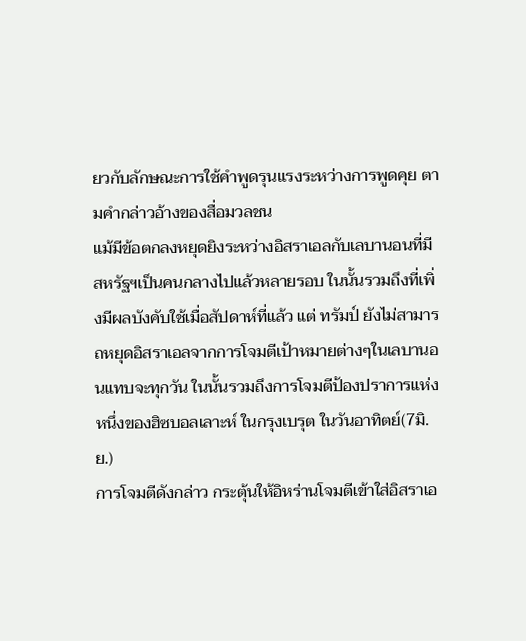ยวกับลักษณะการใช้คำพูดรุนแรงระหว่างการพูดคุย ตามคำกล่าวอ้างของสื่อมวลชน
แม้มีข้อตกลงหยุดยิงระหว่างอิสราเอลกับเลบานอนที่มีสหรัฐฯเป็นคนกลางไปแล้วหลายรอบ ในนั้นรวมถึงที่เพิ่งมีผลบังคับใช้เมื่อสัปดาห์ที่แล้ว แต่ ทรัมป์ ยังไม่สามารถหยุดอิสราเอลจากการโจมตีเป้าหมายต่างๆในเลบานอนแทบจะทุกวัน ในนั้นรวมถึงการโจมตีป้องปราการแห่งหนึ่งของฮิซบอลเลาะห์ ในกรุงเบรุต ในวันอาทิตย์(7มิ.ย.)
การโจมตีดังกล่าว กระตุ้นให้อิหร่านโจมตีเข้าใส่อิสราเอ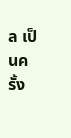ล เป็นครั้ง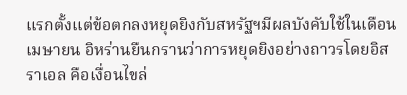แรกตั้งแต่ข้อตกลงหยุดยิงกับสหรัฐฯมีผลบังคับใช้ในเดือนเมษายน อิหร่านยืนกรานว่าการหยุดยิงอย่างถาวรโดยอิสราเอล คือเงื่อนไขล่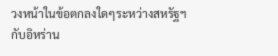วงหน้าในข้อตกลงใดๆระหว่างสหรัฐฯกับอิหร่าน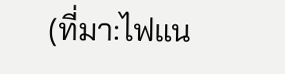(ที่มา:ไฟแน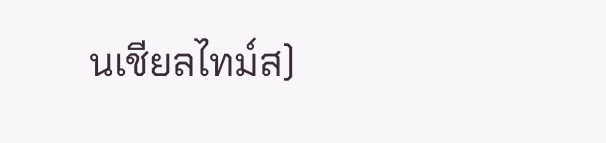นเชียลไทม์ส)